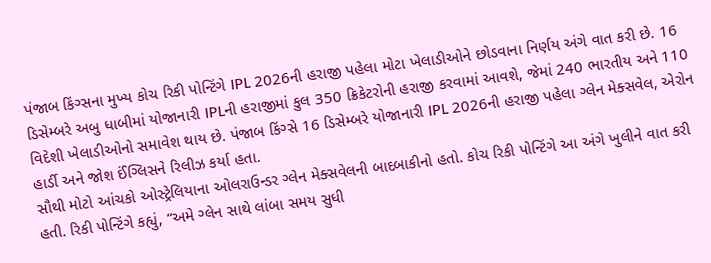પંજાબ કિંગ્સના મુખ્ય કોચ રિકી પોન્ટિંગે IPL 2026ની હરાજી પહેલા મોટા ખેલાડીઓને છોડવાના નિર્ણય અંગે વાત કરી છે. 16 ડિસેમ્બરે અબુ ધાબીમાં યોજાનારી IPLની હરાજીમાં કુલ 350 ક્રિકેટરોની હરાજી કરવામાં આવશે, જેમાં 240 ભારતીય અને 110 વિદેશી ખેલાડીઓનો સમાવેશ થાય છે. પંજાબ કિંગ્સે 16 ડિસેમ્બરે યોજાનારી IPL 2026ની હરાજી પહેલા ગ્લેન મેક્સવેલ, એરોન હાર્ડી અને જોશ ઈંગ્લિસને રિલીઝ કર્યા હતા.
સૌથી મોટો આંચકો ઓસ્ટ્રેલિયાના ઓલરાઉન્ડર ગ્લેન મેક્સવેલની બાદબાકીનો હતો. કોચ રિકી પોન્ટિંગે આ અંગે ખુલીને વાત કરી હતી. રિકી પોન્ટિંગે કહ્યું, “અમે ગ્લેન સાથે લાંબા સમય સુધી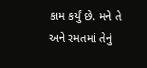કામ કર્યું છે. મને તે અને રમતમાં તેનું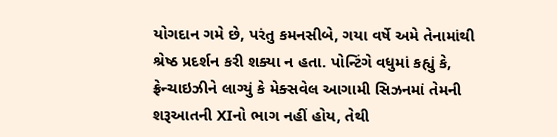યોગદાન ગમે છે, પરંતુ કમનસીબે, ગયા વર્ષે અમે તેનામાંથી શ્રેષ્ઠ પ્રદર્શન કરી શક્યા ન હતા. પોન્ટિંગે વધુમાં કહ્યું કે, ફ્રેન્ચાઇઝીને લાગ્યું કે મેક્સવેલ આગામી સિઝનમાં તેમની શરૂઆતની XIનો ભાગ નહીં હોય, તેથી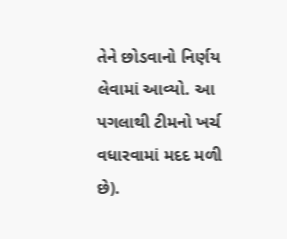તેને છોડવાનો નિર્ણય લેવામાં આવ્યો. આ પગલાથી ટીમનો ખર્ચ વધારવામાં મદદ મળી છે).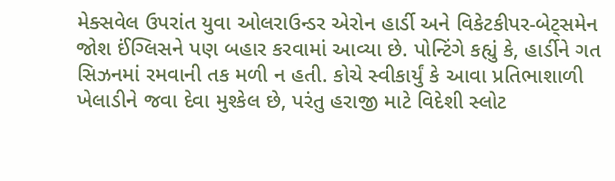મેક્સવેલ ઉપરાંત યુવા ઓલરાઉન્ડર એરોન હાર્ડી અને વિકેટકીપર-બેટ્સમેન જોશ ઈંગ્લિસને પણ બહાર કરવામાં આવ્યા છે. પોન્ટિંગે કહ્યું કે, હાર્ડીને ગત સિઝનમાં રમવાની તક મળી ન હતી. કોચે સ્વીકાર્યું કે આવા પ્રતિભાશાળી ખેલાડીને જવા દેવા મુશ્કેલ છે, પરંતુ હરાજી માટે વિદેશી સ્લોટ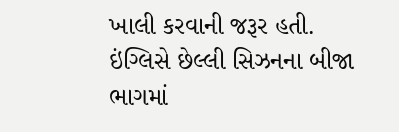ખાલી કરવાની જરૂર હતી. ઇંગ્લિસે છેલ્લી સિઝનના બીજા ભાગમાં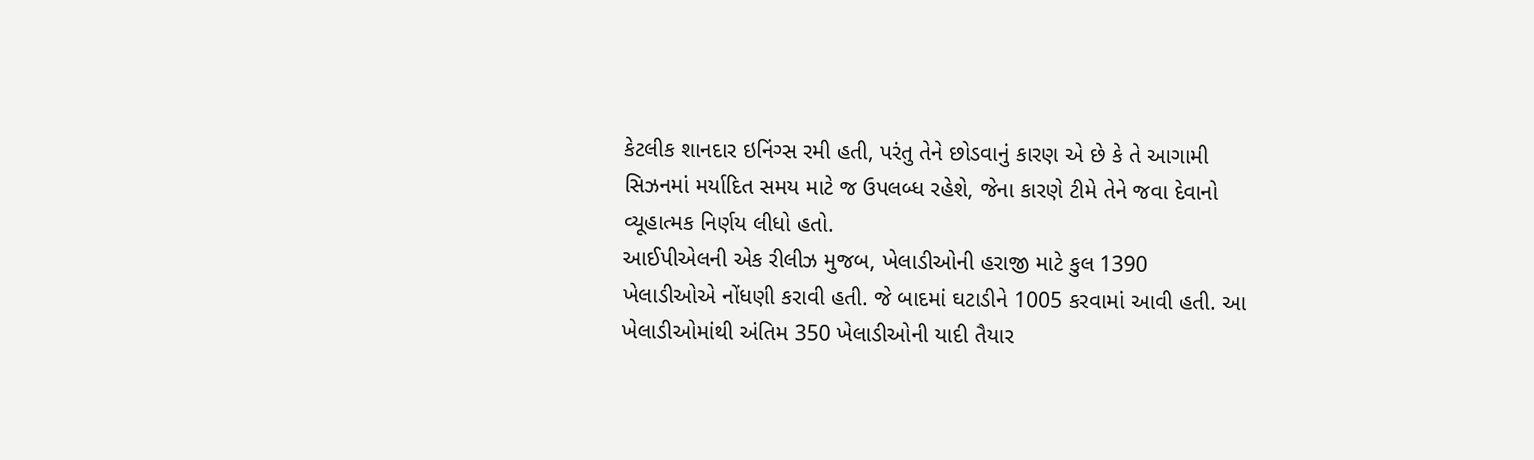કેટલીક શાનદાર ઇનિંગ્સ રમી હતી, પરંતુ તેને છોડવાનું કારણ એ છે કે તે આગામી સિઝનમાં મર્યાદિત સમય માટે જ ઉપલબ્ધ રહેશે, જેના કારણે ટીમે તેને જવા દેવાનો વ્યૂહાત્મક નિર્ણય લીધો હતો.
આઈપીએલની એક રીલીઝ મુજબ, ખેલાડીઓની હરાજી માટે કુલ 1390 ખેલાડીઓએ નોંધણી કરાવી હતી. જે બાદમાં ઘટાડીને 1005 કરવામાં આવી હતી. આ ખેલાડીઓમાંથી અંતિમ 350 ખેલાડીઓની યાદી તૈયાર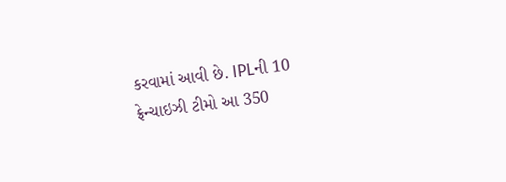કરવામાં આવી છે. IPLની 10 ફ્રેન્ચાઇઝી ટીમો આ 350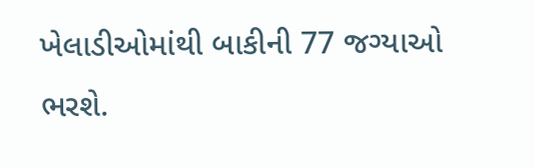ખેલાડીઓમાંથી બાકીની 77 જગ્યાઓ ભરશે.